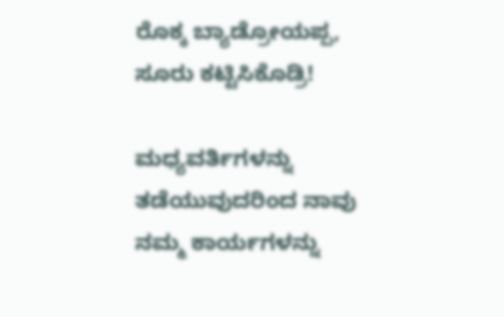ರೊಕ್ಕ ಬ್ಯಾಡ್ರೋಯಪ್ಪ, ಸೂರು ಕಟ್ಟಿಸಿಕೊಡ್ರಿ!

ಮಧ್ಯವರ್ತಿಗಳನ್ನು ತಡೆಯುವುದರಿಂದ ನಾವು ನಮ್ಮ ಕಾರ್ಯಗಳನ್ನು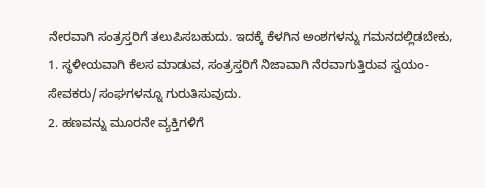ನೇರವಾಗಿ ಸಂತ್ರಸ್ತರಿಗೆ ತಲುಪಿಸಬಹುದು. ಇದಕ್ಕೆ ಕೆಳಗಿನ ಅಂಶಗಳನ್ನು ಗಮನದಲ್ಲಿಡಬೇಕು,
1. ಸ್ಥಳೀಯವಾಗಿ ಕೆಲಸ ಮಾಡುವ, ಸಂತ್ರಸ್ತರಿಗೆ ನಿಜಾವಾಗಿ ನೆರವಾಗುತ್ತಿರುವ ಸ್ವಯಂ-ಸೇವಕರು/ಸಂಘಗಳನ್ನೂ ಗುರುತಿಸುವುದು.
2. ಹಣವನ್ನು ಮೂರನೇ ವ್ಯಕ್ತಿಗಳಿಗೆ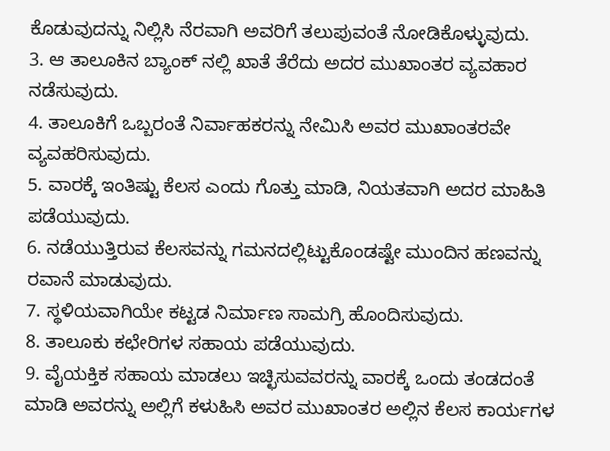ಕೊಡುವುದನ್ನು ನಿಲ್ಲಿಸಿ ನೆರವಾಗಿ ಅವರಿಗೆ ತಲುಪುವಂತೆ ನೋಡಿಕೊಳ್ಳುವುದು.
3. ಆ ತಾಲೂಕಿನ ಬ್ಯಾಂಕ್ ನಲ್ಲಿ ಖಾತೆ ತೆರೆದು ಅದರ ಮುಖಾಂತರ ವ್ಯವಹಾರ ನಡೆಸುವುದು.
4. ತಾಲೂಕಿಗೆ ಒಬ್ಬರಂತೆ ನಿರ್ವಾಹಕರನ್ನು ನೇಮಿಸಿ ಅವರ ಮುಖಾಂತರವೇ ವ್ಯವಹರಿಸುವುದು.
5. ವಾರಕ್ಕೆ ಇಂತಿಷ್ಟು ಕೆಲಸ ಎಂದು ಗೊತ್ತು ಮಾಡಿ, ನಿಯತವಾಗಿ ಅದರ ಮಾಹಿತಿ ಪಡೆಯುವುದು.
6. ನಡೆಯುತ್ತಿರುವ ಕೆಲಸವನ್ನು ಗಮನದಲ್ಲಿಟ್ಟುಕೊಂಡಷ್ಟೇ ಮುಂದಿನ ಹಣವನ್ನು ರವಾನೆ ಮಾಡುವುದು.
7. ಸ್ಥಳಿಯವಾಗಿಯೇ ಕಟ್ಟಡ ನಿರ್ಮಾಣ ಸಾಮಗ್ರಿ ಹೊಂದಿಸುವುದು.
8. ತಾಲೂಕು ಕಛೇರಿಗಳ ಸಹಾಯ ಪಡೆಯುವುದು.
9. ವೈಯಕ್ತಿಕ ಸಹಾಯ ಮಾಡಲು ಇಚ್ಛಿಸುವವರನ್ನು ವಾರಕ್ಕೆ ಒಂದು ತಂಡದಂತೆ ಮಾಡಿ ಅವರನ್ನು ಅಲ್ಲಿಗೆ ಕಳುಹಿಸಿ ಅವರ ಮುಖಾಂತರ ಅಲ್ಲಿನ ಕೆಲಸ ಕಾರ್ಯಗಳ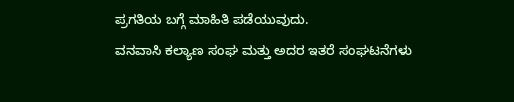ಪ್ರಗತಿಯ ಬಗ್ಗೆ ಮಾಹಿತಿ ಪಡೆಯುವುದು.
ವನವಾಸಿ ಕಲ್ಯಾಣ ಸಂಘ ಮತ್ತು ಅದರ ಇತರೆ ಸಂಘಟನೆಗಳು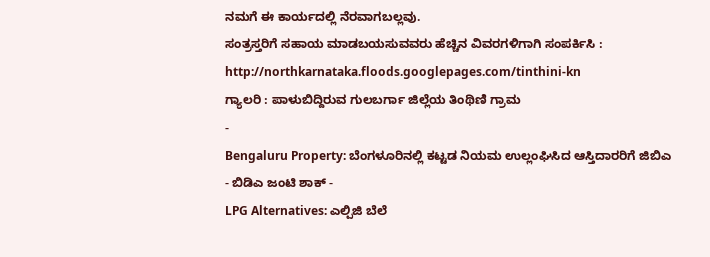ನಮಗೆ ಈ ಕಾರ್ಯದಲ್ಲಿ ನೆರವಾಗಬಲ್ಲವು.
ಸಂತ್ರಸ್ತರಿಗೆ ಸಹಾಯ ಮಾಡಬಯಸುವವರು ಹೆಚ್ಚಿನ ವಿವರಗಳಿಗಾಗಿ ಸಂಪರ್ಕಿಸಿ : http://northkarnataka.floods.googlepages.com/tinthini-kn
ಗ್ಯಾಲರಿ : ಪಾಳುಬಿದ್ದಿರುವ ಗುಲಬರ್ಗಾ ಜಿಲ್ಲೆಯ ತಿಂಥಿಣಿ ಗ್ರಾಮ
-
Bengaluru Property: ಬೆಂಗಳೂರಿನಲ್ಲಿ ಕಟ್ಟಡ ನಿಯಮ ಉಲ್ಲಂಘಿಸಿದ ಆಸ್ತಿದಾರರಿಗೆ ಜಿಬಿಎ - ಬಿಡಿಎ ಜಂಟಿ ಶಾಕ್ -
LPG Alternatives: ಎಲ್ಪಿಜಿ ಬೆಲೆ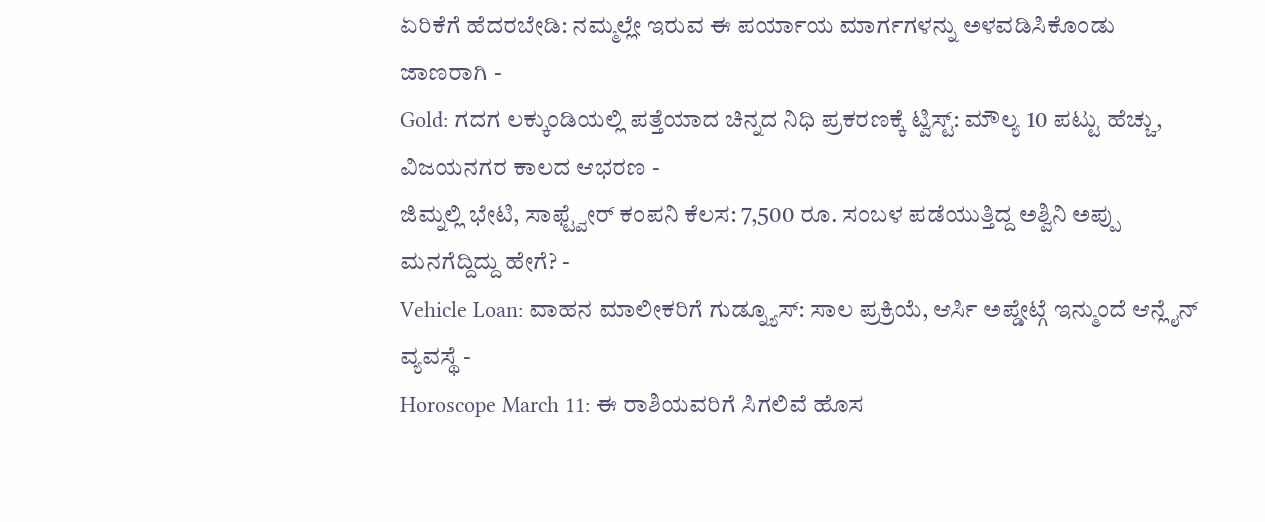ಏರಿಕೆಗೆ ಹೆದರಬೇಡಿ: ನಮ್ಮಲ್ಲೇ ಇರುವ ಈ ಪರ್ಯಾಯ ಮಾರ್ಗಗಳನ್ನು ಅಳವಡಿಸಿಕೊಂಡು ಜಾಣರಾಗಿ -
Gold: ಗದಗ ಲಕ್ಕುಂಡಿಯಲ್ಲಿ ಪತ್ತೆಯಾದ ಚಿನ್ನದ ನಿಧಿ ಪ್ರಕರಣಕ್ಕೆ ಟ್ವಿಸ್ಟ್: ಮೌಲ್ಯ 10 ಪಟ್ಟು ಹೆಚ್ಚು, ವಿಜಯನಗರ ಕಾಲದ ಆಭರಣ -
ಜಿಮ್ನಲ್ಲಿ ಭೇಟಿ, ಸಾಫ್ಟ್ವೇರ್ ಕಂಪನಿ ಕೆಲಸ: 7,500 ರೂ. ಸಂಬಳ ಪಡೆಯುತ್ತಿದ್ದ ಅಶ್ವಿನಿ ಅಪ್ಪು ಮನಗೆದ್ದಿದ್ದು ಹೇಗೆ? -
Vehicle Loan: ವಾಹನ ಮಾಲೀಕರಿಗೆ ಗುಡ್ನ್ಯೂಸ್: ಸಾಲ ಪ್ರಕ್ರಿಯೆ, ಆರ್ಸಿ ಅಪ್ಡೇಟ್ಗೆ ಇನ್ಮುಂದೆ ಆನ್ಲೈನ್ ವ್ಯವಸ್ಥೆ -
Horoscope March 11: ಈ ರಾಶಿಯವರಿಗೆ ಸಿಗಲಿವೆ ಹೊಸ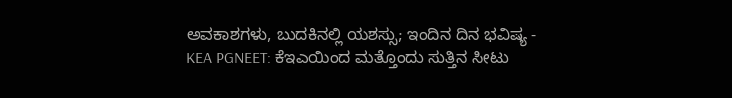ಅವಕಾಶಗಳು, ಬುದಕಿನಲ್ಲಿ ಯಶಸ್ಸು; ಇಂದಿನ ದಿನ ಭವಿಷ್ಯ -
KEA PGNEET: ಕೆಇಎಯಿಂದ ಮತ್ತೊಂದು ಸುತ್ತಿನ ಸೀಟು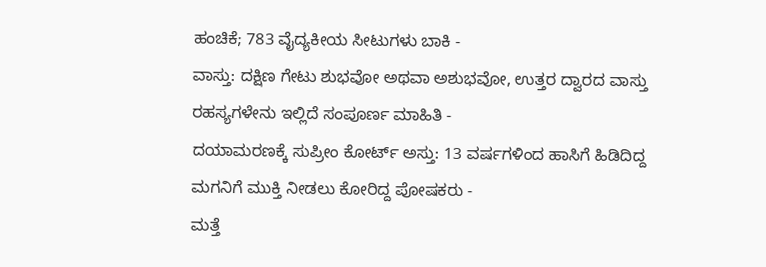ಹಂಚಿಕೆ; 783 ವೈದ್ಯಕೀಯ ಸೀಟುಗಳು ಬಾಕಿ -
ವಾಸ್ತು: ದಕ್ಷಿಣ ಗೇಟು ಶುಭವೋ ಅಥವಾ ಅಶುಭವೋ, ಉತ್ತರ ದ್ವಾರದ ವಾಸ್ತು ರಹಸ್ಯಗಳೇನು ಇಲ್ಲಿದೆ ಸಂಪೂರ್ಣ ಮಾಹಿತಿ -
ದಯಾಮರಣಕ್ಕೆ ಸುಪ್ರೀಂ ಕೋರ್ಟ್ ಅಸ್ತು: 13 ವರ್ಷಗಳಿಂದ ಹಾಸಿಗೆ ಹಿಡಿದಿದ್ದ ಮಗನಿಗೆ ಮುಕ್ತಿ ನೀಡಲು ಕೋರಿದ್ದ ಪೋಷಕರು -
ಮತ್ತೆ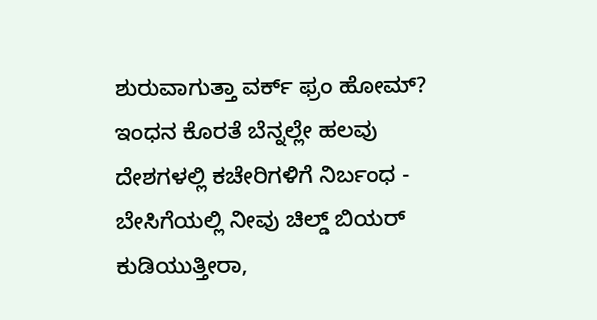ಶುರುವಾಗುತ್ತಾ ವರ್ಕ್ ಫ್ರಂ ಹೋಮ್? ಇಂಧನ ಕೊರತೆ ಬೆನ್ನಲ್ಲೇ ಹಲವು ದೇಶಗಳಲ್ಲಿ ಕಚೇರಿಗಳಿಗೆ ನಿರ್ಬಂಧ -
ಬೇಸಿಗೆಯಲ್ಲಿ ನೀವು ಚಿಲ್ಡ್ ಬಿಯರ್ ಕುಡಿಯುತ್ತೀರಾ,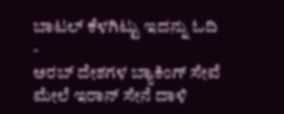ಬಾಟಲ್ ಕೆಳಗಿಟ್ಟು ಇದನ್ನು ಓದಿ -
ಅರಬ್ ದೇಶಗಳ ಬ್ಯಾಕಿಂಗ್ ಸೇವೆ ಮೇಲೆ ಇರಾನ್ ಸೇನೆ ದಾಳಿ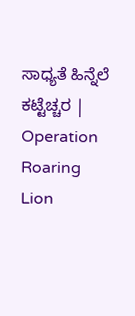ಸಾಧ್ಯತೆ ಹಿನ್ನೆಲೆ ಕಟ್ಟೆಚ್ಚರ | Operation Roaring Lion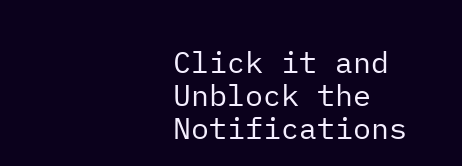Click it and Unblock the Notifications